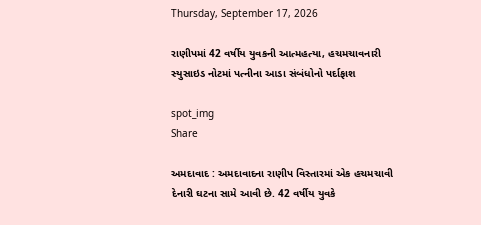Thursday, September 17, 2026

રાણીપમાં 42 વર્ષીય યુવકની આત્મહત્યા, હચમચાવનારી સ્યુસાઇડ નોટમાં પત્નીના આડા સંબંધોનો પર્દાફાશ

spot_img
Share

અમદાવાદ : અમદાવાદના રાણીપ વિસ્તારમાં એક હચમચાવી દેનારી ઘટના સામે આવી છે. 42 વર્ષીય યુવકે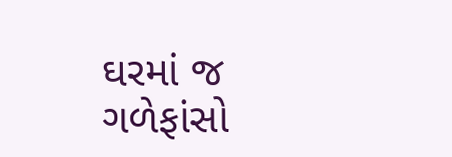ઘરમાં જ ગળેફાંસો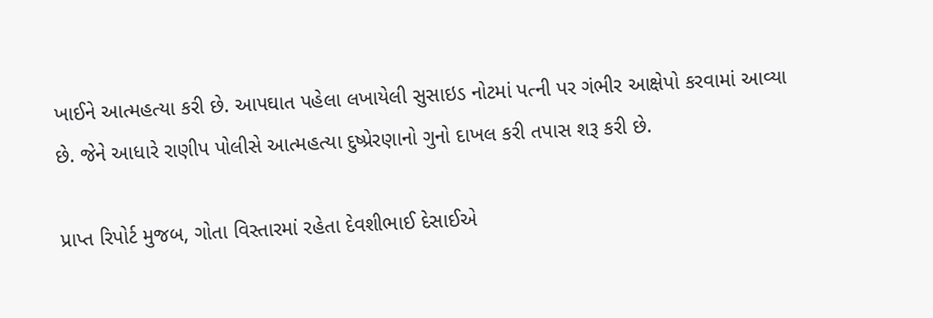ખાઈને આત્મહત્યા કરી છે. આપઘાત પહેલા લખાયેલી સુસાઇડ નોટમાં પત્ની પર ગંભીર આક્ષેપો કરવામાં આવ્યા છે. જેને આધારે રાણીપ પોલીસે આત્મહત્યા દુષ્પ્રેરણાનો ગુનો દાખલ કરી તપાસ શરૂ કરી છે.

પ્રાપ્ત રિપોર્ટ મુજબ, ગોતા વિસ્તારમાં રહેતા દેવશીભાઈ દેસાઈએ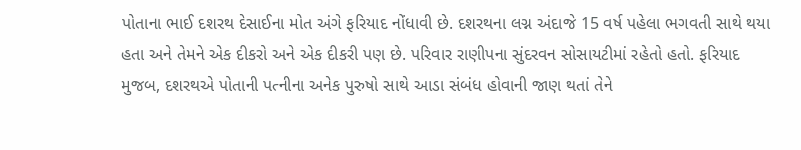પોતાના ભાઈ દશરથ દેસાઈના મોત અંગે ફરિયાદ નોંધાવી છે. દશરથના લગ્ન અંદાજે 15 વર્ષ પહેલા ભગવતી સાથે થયા હતા અને તેમને એક દીકરો અને એક દીકરી પણ છે. પરિવાર રાણીપના સુંદરવન સોસાયટીમાં રહેતો હતો. ફરિયાદ મુજબ, દશરથએ પોતાની પત્નીના અનેક પુરુષો સાથે આડા સંબંધ હોવાની જાણ થતાં તેને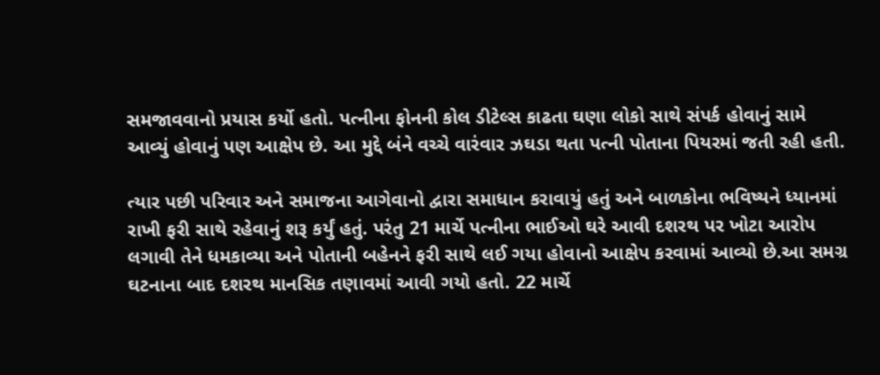સમજાવવાનો પ્રયાસ કર્યો હતો. પત્નીના ફોનની કોલ ડીટેલ્સ કાઢતા ઘણા લોકો સાથે સંપર્ક હોવાનું સામે આવ્યું હોવાનું પણ આક્ષેપ છે. આ મુદ્દે બંને વચ્ચે વારંવાર ઝઘડા થતા પત્ની પોતાના પિયરમાં જતી રહી હતી.

ત્યાર પછી પરિવાર અને સમાજના આગેવાનો દ્વારા સમાધાન કરાવાયું હતું અને બાળકોના ભવિષ્યને ધ્યાનમાં રાખી ફરી સાથે રહેવાનું શરૂ કર્યું હતું. પરંતુ 21 માર્ચે પત્નીના ભાઈઓ ઘરે આવી દશરથ પર ખોટા આરોપ લગાવી તેને ધમકાવ્યા અને પોતાની બહેનને ફરી સાથે લઈ ગયા હોવાનો આક્ષેપ કરવામાં આવ્યો છે.આ સમગ્ર ઘટનાના બાદ દશરથ માનસિક તણાવમાં આવી ગયો હતો. 22 માર્ચે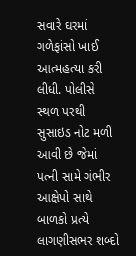સવારે ઘરમાં ગળેફાંસો ખાઈ આત્મહત્યા કરી લીધી. પોલીસે સ્થળ પરથી સુસાઇડ નોટ મળી આવી છે જેમાં પત્ની સામે ગંભીર આક્ષેપો સાથે બાળકો પ્રત્યે લાગણીસભર શબ્દો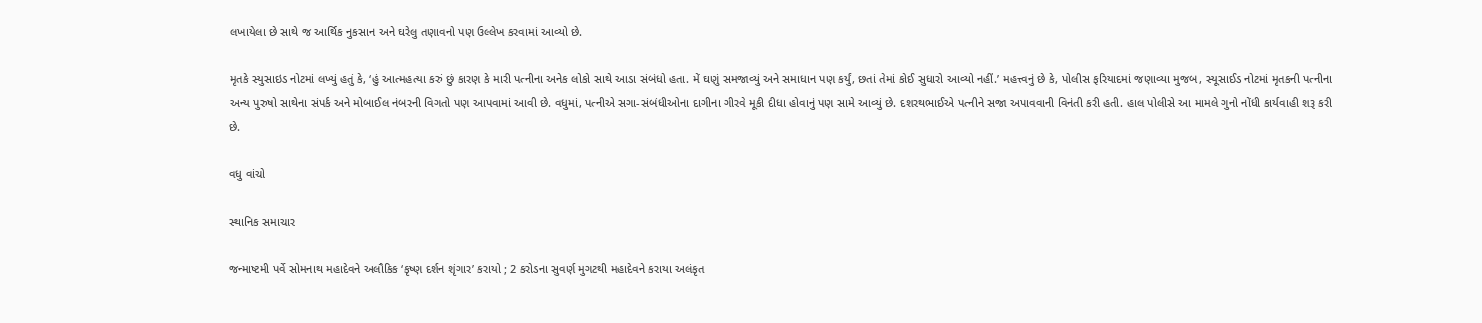લખાયેલા છે સાથે જ આર્થિક નુકસાન અને ઘરેલુ તણાવનો પણ ઉલ્લેખ કરવામાં આવ્યો છે.

મૃતકે સ્યુસાઇડ નોટમાં લખ્યું હતું કે, ‘હું આત્મહત્યા કરું છું કારણ કે મારી પત્નીના અનેક લોકો સાથે આડા સંબંધો હતા. મેં ઘણું સમજાવ્યું અને સમાધાન પણ કર્યું, છતાં તેમાં કોઈ સુધારો આવ્યો નહીં.’ મહત્ત્વનું છે કે, પોલીસ ફરિયાદમાં જણાવ્યા મુજબ, સ્યૂસાઈડ નોટમાં મૃતકની પત્નીના અન્ય પુરુષો સાથેના સંપર્ક અને મોબાઈલ નંબરની વિગતો પણ આપવામાં આવી છે. વધુમાં, પત્નીએ સગા-સંબંધીઓના દાગીના ગીરવે મૂકી દીધા હોવાનું પણ સામે આવ્યું છે. દશરથભાઈએ પત્નીને સજા અપાવવાની વિનંતી કરી હતી. હાલ પોલીસે આ મામલે ગુનો નોંધી કાર્યવાહી શરૂ કરી છે.

વધુ વાંચો

સ્થાનિક સમાચાર

જન્માષ્ટમી પર્વે સોમનાથ મહાદેવને અલૌકિક ‘કૃષ્ણ દર્શન શૃંગાર’ કરાયો ; 2 કરોડના સુવર્ણ મુગટથી મહાદેવને કરાયા અલંકૃત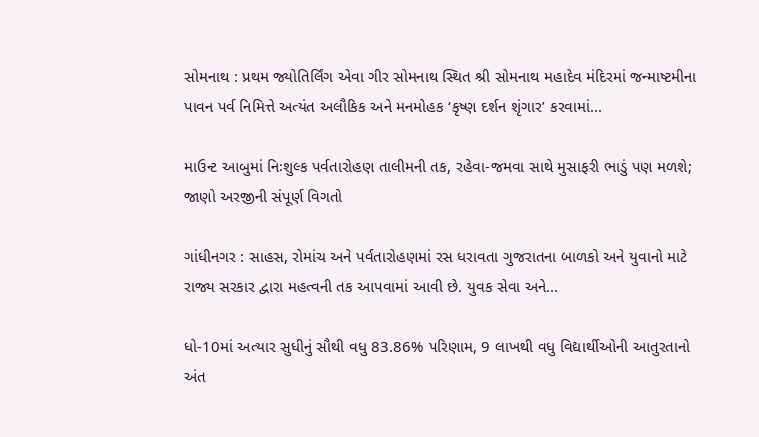સોમનાથ : પ્રથમ જ્યોતિર્લિંગ એવા ગીર સોમનાથ સ્થિત શ્રી સોમનાથ મહાદેવ મંદિરમાં જન્માષ્ટમીના પાવન પર્વ નિમિત્તે અત્યંત અલૌકિક અને મનમોહક ‘કૃષ્ણ દર્શન શૃંગાર’ કરવામાં...

માઉન્ટ આબુમાં નિઃશુલ્ક પર્વતારોહણ તાલીમની તક, રહેવા-જમવા સાથે મુસાફરી ભાડું પણ મળશે; જાણો અરજીની સંપૂર્ણ વિગતો

ગાંધીનગર : સાહસ, રોમાંચ અને પર્વતારોહણમાં રસ ધરાવતા ગુજરાતના બાળકો અને યુવાનો માટે રાજ્ય સરકાર દ્વારા મહત્વની તક આપવામાં આવી છે. યુવક સેવા અને...

ધો-10માં અત્યાર સુધીનું સૌથી વધુ 83.86% પરિણામ, 9 લાખથી વધુ વિદ્યાર્થીઓની આતુરતાનો અંત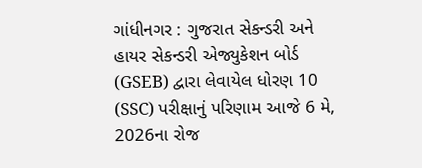ગાંધીનગર : ગુજરાત સેકન્ડરી અને હાયર સેકન્ડરી એજ્યુકેશન બોર્ડ (GSEB) દ્વારા લેવાયેલ ધોરણ 10 (SSC) પરીક્ષાનું પરિણામ આજે 6 મે, 2026ના રોજ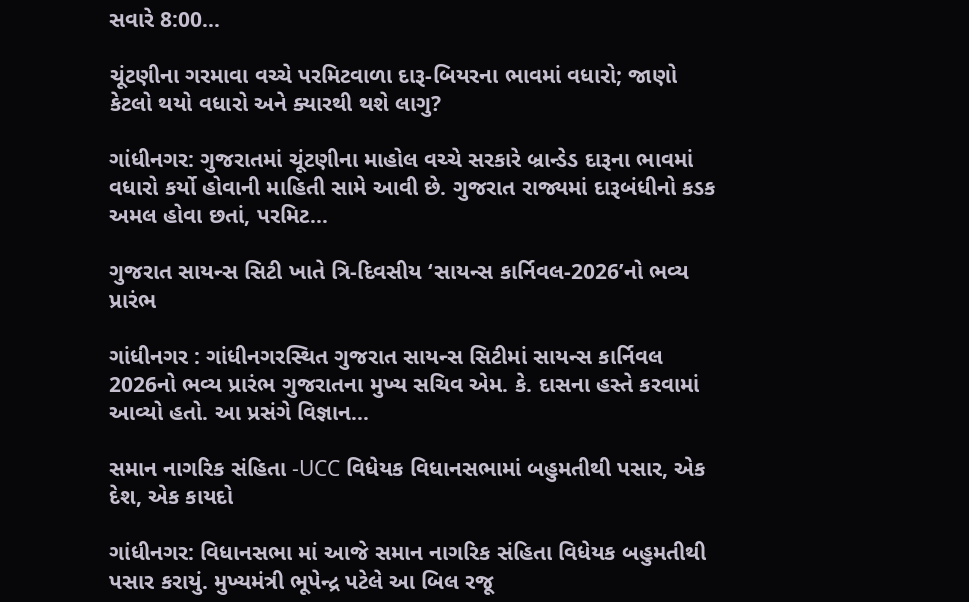સવારે 8:00...

ચૂંટણીના ગરમાવા વચ્ચે પરમિટવાળા દારૂ-બિયરના ભાવમાં વધારો; જાણો કેટલો થયો વધારો અને ક્યારથી થશે લાગુ?

ગાંધીનગર: ગુજરાતમાં ચૂંટણીના માહોલ વચ્ચે સરકારે બ્રાન્ડેડ દારૂના ભાવમાં વધારો કર્યો હોવાની માહિતી સામે આવી છે. ગુજરાત રાજ્યમાં દારૂબંધીનો કડક અમલ હોવા છતાં, પરમિટ...

ગુજરાત સાયન્સ સિટી ખાતે ત્રિ-દિવસીય ‘સાયન્સ કાર્નિવલ-2026’નો ભવ્ય પ્રારંભ

ગાંધીનગર : ગાંધીનગરસ્થિત ગુજરાત સાયન્સ સિટીમાં સાયન્સ કાર્નિવલ 2026નો ભવ્ય પ્રારંભ ગુજરાતના મુખ્ય સચિવ એમ. કે. દાસના હસ્તે કરવામાં આવ્યો હતો. આ પ્રસંગે વિજ્ઞાન...

સમાન નાગરિક સંહિતા -UCC વિધેયક વિધાનસભામાં બહુમતીથી પસાર, એક દેશ, એક કાયદો

ગાંધીનગર: વિધાનસભા માં આજે સમાન નાગરિક સંહિતા વિધેયક બહુમતીથી પસાર કરાયું. મુખ્યમંત્રી ભૂપેન્દ્ર પટેલે આ બિલ રજૂ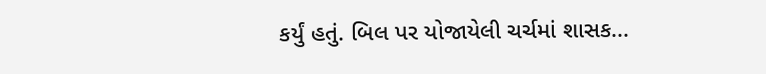કર્યું હતું. બિલ પર યોજાયેલી ચર્ચમાં શાસક...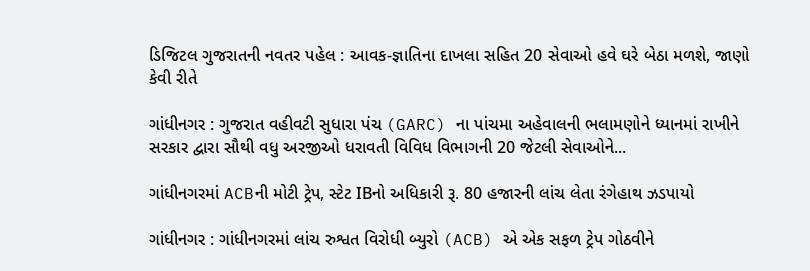ડિજિટલ ગુજરાતની નવતર પહેલ : આવક-જ્ઞાતિના દાખલા સહિત 20 સેવાઓ હવે ઘરે બેઠા મળશે, જાણો કેવી રીતે

ગાંધીનગર : ગુજરાત વહીવટી સુધારા પંચ (GARC) ના પાંચમા અહેવાલની ભલામણોને ધ્યાનમાં રાખીને સરકાર દ્વારા સૌથી વધુ અરજીઓ ધરાવતી વિવિધ વિભાગની 20 જેટલી સેવાઓને...

ગાંધીનગરમાં ACBની મોટી ટ્રેપ, સ્ટેટ IBનો અધિકારી રૂ. 80 હજારની લાંચ લેતા રંગેહાથ ઝડપાયો

ગાંધીનગર : ગાંધીનગરમાં લાંચ રુશ્વત વિરોધી બ્યુરો (ACB) એ એક સફળ ટ્રેપ ગોઠવીને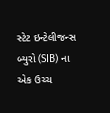સ્ટેટ ઇન્ટેલીજન્સ બ્યુરો (SIB) ના એક ઉચ્ચ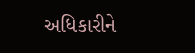અધિકારીને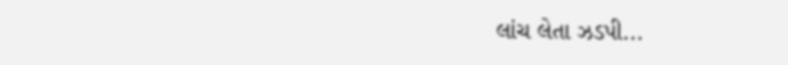લાંચ લેતા ઝડપી...